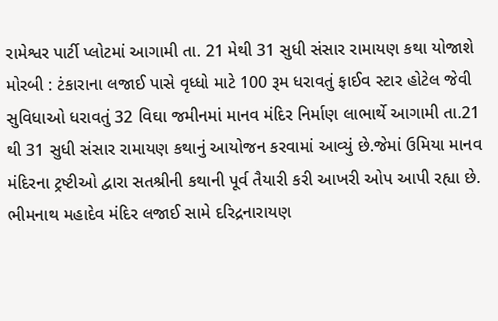રામેશ્વર પાર્ટી પ્લોટમાં આગામી તા. 21 મેથી 31 સુધી સંસાર રામાયણ કથા યોજાશે મોરબી : ટંકારાના લજાઈ પાસે વૃધ્ધો માટે 100 રૂમ ધરાવતું ફાઈવ સ્ટાર હોટેલ જેવી સુવિધાઓ ધરાવતું 32 વિઘા જમીનમાં માનવ મંદિર નિર્માણ લાભાર્થે આગામી તા.21 થી 31 સુધી સંસાર રામાયણ કથાનું આયોજન કરવામાં આવ્યું છે.જેમાં ઉમિયા માનવ મંદિરના ટ્રષ્ટીઓ દ્વારા સતશ્રીની કથાની પૂર્વ તૈયારી કરી આખરી ઓપ આપી રહ્યા છે. ભીમનાથ મહાદેવ મંદિર લજાઈ સામે દરિદ્રનારાયણ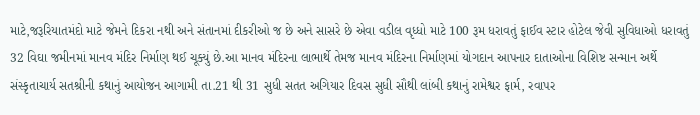માટે,જરૂરિયાતમંદો માટે જેમને દિકરા નથી અને સંતાનમાં દીકરીઓ જ છે અને સાસરે છે એવા વડીલ વૃધ્ધો માટે 100 રૂમ ધરાવતું ફાઈવ સ્ટાર હોટેલ જેવી સુવિધાઓ ધરાવતું 32 વિઘા જમીનમાં માનવ મંદિર નિર્માણ થઈ ચૂક્યું છે.આ માનવ મંદિરના લાભાર્થે તેમજ માનવ મંદિરના નિર્માણમાં યોગદાન આપનાર દાતાઓના વિશિષ્ટ સન્માન અર્થે સંસ્કૃતાચાર્ય સતશ્રીની કથાનું આયોજન આગામી તા.21 થી 31 સુધી સતત અગિયાર દિવસ સુધી સૌથી લાંબી કથાનું રામેશ્વર ફાર્મ, રવાપર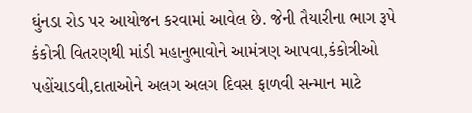ઘુંનડા રોડ પર આયોજન કરવામાં આવેલ છે. જેની તૈયારીના ભાગ રૂપે કંકોત્રી વિતરણથી માંડી મહાનુભાવોને આમંત્રણ આપવા,કંકોત્રીઓ પહોંચાડવી,દાતાઓને અલગ અલગ દિવસ ફાળવી સન્માન માટે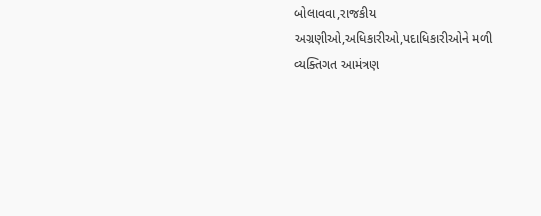બોલાવવા,રાજકીય અગ્રણીઓ,અધિકારીઓ,પદાધિકારીઓને મળી વ્યક્તિગત આમંત્રણ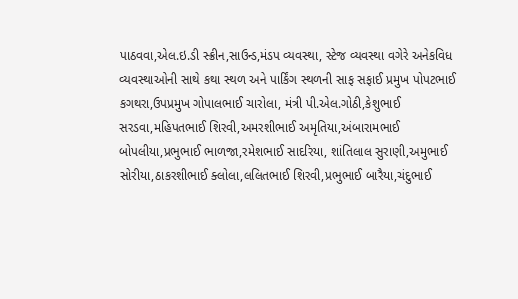પાઠવવા,એલ.ઇ.ડી સ્ક્રીન,સાઉન્ડ,મંડપ વ્યવસ્થા, સ્ટેજ વ્યવસ્થા વગેરે અનેકવિધ વ્યવસ્થાઓની સાથે કથા સ્થળ અને પાર્કિંગ સ્થળની સાફ સફાઈ પ્રમુખ પોપટભાઈ કગથરા,ઉપપ્રમુખ ગોપાલભાઈ ચારોલા, મંત્રી પી.એલ.ગોઠી,કેશુભાઈ સરડવા,મહિપતભાઈ શિરવી,અમરશીભાઈ અમૃતિયા,અંબારામભાઈ બોપલીયા,પ્રભુભાઈ ભાળજા,રમેશભાઈ સાદરિયા, શાંતિલાલ સુરાણી,અમુભાઈ સોરીયા,ઠાકરશીભાઈ ક્લોલા,લલિતભાઈ શિરવી,પ્રભુભાઈ બારૈયા,ચંદુભાઈ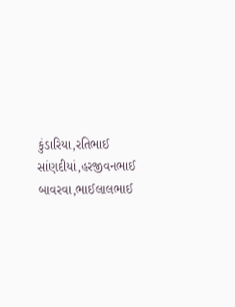કુંડારિયા,રતિભાઈ સાંણદીયાં,હરજીવનભાઈ બાવરવા,ભાઈલાલભાઈ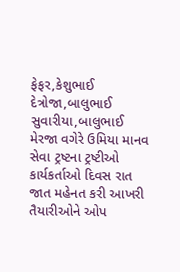ફેફર,કેશુભાઈ દેત્રોજા,બાલુભાઈ સુવારીયા,બાલુભાઈ મેરજા વગેરે ઉમિયા માનવ સેવા ટ્રષ્ટના ટ્રષ્ટીઓ કાર્યકર્તાઓ દિવસ રાત જાત મહેનત કરી આખરી તૈયારીઓને ઓપ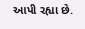આપી રહ્યા છે.